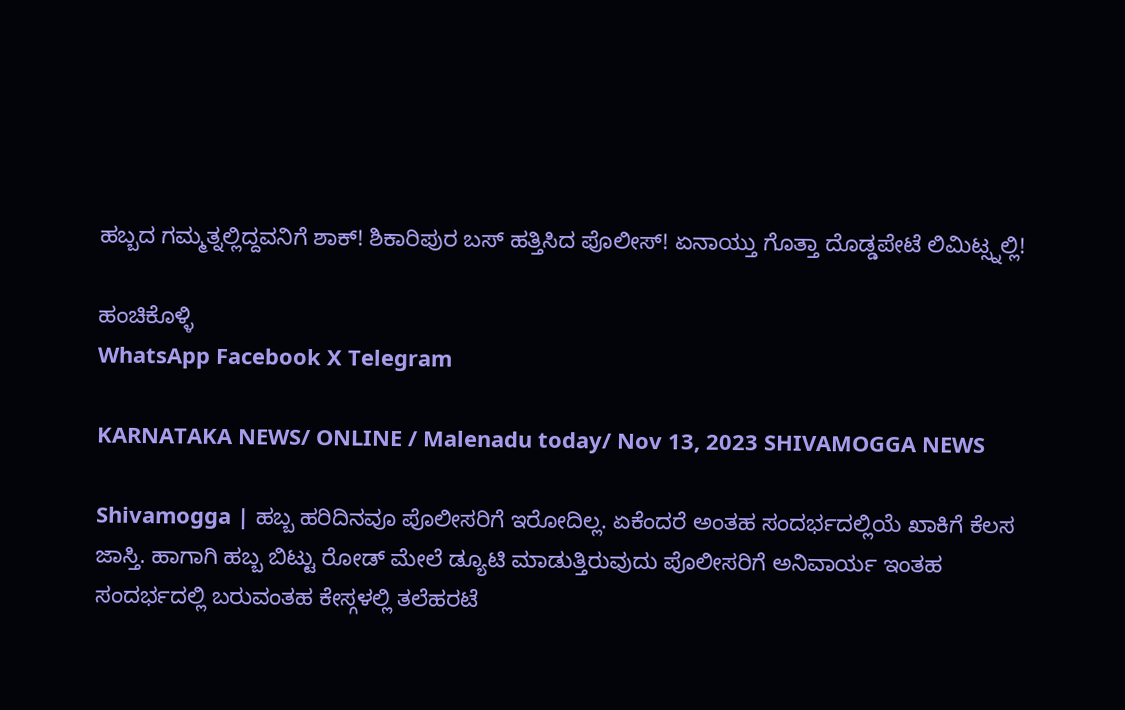ಹಬ್ಬದ ಗಮ್ಮತ್ನಲ್ಲಿದ್ದವನಿಗೆ ಶಾಕ್! ಶಿಕಾರಿಪುರ ಬಸ್ ಹತ್ತಿಸಿದ ಪೊಲೀಸ್! ಏನಾಯ್ತು ಗೊತ್ತಾ ದೊಡ್ಡಪೇಟೆ ಲಿಮಿಟ್ಸ್ನಲ್ಲಿ!

ಹಂಚಿಕೊಳ್ಳಿ
WhatsApp Facebook X Telegram

KARNATAKA NEWS/ ONLINE / Malenadu today/ Nov 13, 2023 SHIVAMOGGA NEWS

Shivamogga | ಹಬ್ಬ ಹರಿದಿನವೂ ಪೊಲೀಸರಿಗೆ ಇರೋದಿಲ್ಲ. ಏಕೆಂದರೆ ಅಂತಹ ಸಂದರ್ಭದಲ್ಲಿಯೆ ಖಾಕಿಗೆ ಕೆಲಸ ಜಾಸ್ತಿ. ಹಾಗಾಗಿ ಹಬ್ಬ ಬಿಟ್ಟು ರೋಡ್ ಮೇಲೆ ಡ್ಯೂಟಿ ಮಾಡುತ್ತಿರುವುದು ಪೊಲೀಸರಿಗೆ ಅನಿವಾರ್ಯ ಇಂತಹ ಸಂದರ್ಭದಲ್ಲಿ ಬರುವಂತಹ ಕೇಸ್ಗಳಲ್ಲಿ ತಲೆಹರಟೆ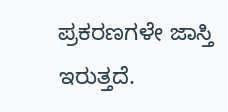ಪ್ರಕರಣಗಳೇ ಜಾಸ್ತಿ ಇರುತ್ತದೆ.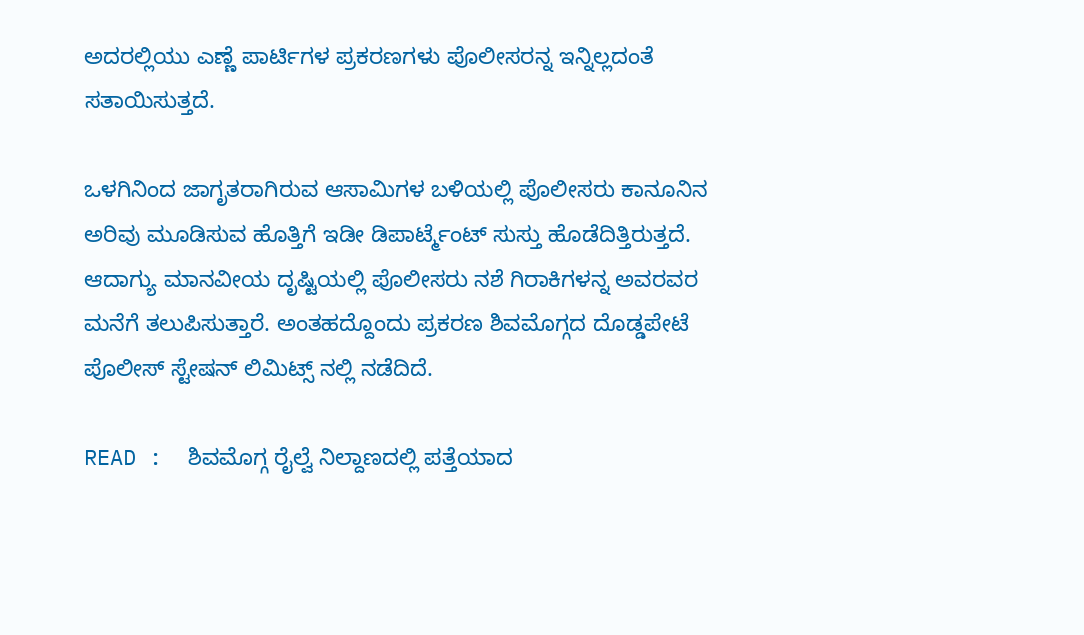ಅದರಲ್ಲಿಯು ಎಣ್ಣೆ ಪಾರ್ಟಿಗಳ ಪ್ರಕರಣಗಳು ಪೊಲೀಸರನ್ನ ಇನ್ನಿಲ್ಲದಂತೆ ಸತಾಯಿಸುತ್ತದೆ.

ಒಳಗಿನಿಂದ ಜಾಗೃತರಾಗಿರುವ ಆಸಾಮಿಗಳ ಬಳಿಯಲ್ಲಿ ಪೊಲೀಸರು ಕಾನೂನಿನ ಅರಿವು ಮೂಡಿಸುವ ಹೊತ್ತಿಗೆ ಇಡೀ ಡಿಪಾರ್ಟ್ಮೆಂಟ್ ಸುಸ್ತು ಹೊಡೆದಿತ್ತಿರುತ್ತದೆ. ಆದಾಗ್ಯು ಮಾನವೀಯ ದೃಷ್ಟಿಯಲ್ಲಿ ಪೊಲೀಸರು ನಶೆ ಗಿರಾಕಿಗಳನ್ನ ಅವರವರ ಮನೆಗೆ ತಲುಪಿಸುತ್ತಾರೆ. ಅಂತಹದ್ದೊಂದು ಪ್ರಕರಣ ಶಿವಮೊಗ್ಗದ ದೊಡ್ಡಪೇಟೆ ಪೊಲೀಸ್ ಸ್ಟೇಷನ್ ಲಿಮಿಟ್ಸ್ ನಲ್ಲಿ ನಡೆದಿದೆ.

READ :  ಶಿವಮೊಗ್ಗ ರೈಲ್ವೆ ನಿಲ್ದಾಣದಲ್ಲಿ ಪತ್ತೆಯಾದ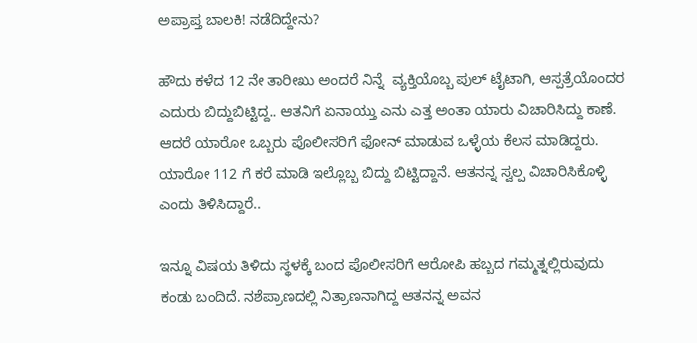ಅಪ್ರಾಪ್ತ ಬಾಲಕಿ! ನಡೆದಿದ್ದೇನು?

ಹೌದು ಕಳೆದ 12 ನೇ ತಾರೀಖು ಅಂದರೆ ನಿನ್ನೆ  ವ್ಯಕ್ತಿಯೊಬ್ಬ ಪುಲ್ ಟೈಟಾಗಿ, ಆಸ್ಪತ್ರೆಯೊಂದರ ಎದುರು ಬಿದ್ದುಬಿಟ್ಟಿದ್ದ.. ಆತನಿಗೆ ಏನಾಯ್ತು ಎನು ಎತ್ತ ಅಂತಾ ಯಾರು ವಿಚಾರಿಸಿದ್ದು ಕಾಣೆ. ಆದರೆ ಯಾರೋ ಒಬ್ಬರು ಪೊಲೀಸರಿಗೆ ಫೋನ್ ಮಾಡುವ ಒಳ್ಳೆಯ ಕೆಲಸ ಮಾಡಿದ್ದರು. ಯಾರೋ 112 ಗೆ ಕರೆ ಮಾಡಿ ಇಲ್ಲೊಬ್ಬ ಬಿದ್ದು ಬಿಟ್ಟಿದ್ದಾನೆ. ಆತನನ್ನ ಸ್ವಲ್ಪ ವಿಚಾರಿಸಿಕೊಳ್ಳಿ ಎಂದು ತಿಳಿಸಿದ್ದಾರೆ..

ಇನ್ನೂ ವಿಷಯ ತಿಳಿದು ಸ್ಥಳಕ್ಕೆ ಬಂದ ಪೊಲೀಸರಿಗೆ ಆರೋಪಿ ಹಬ್ಬದ ಗಮ್ಮತ್ನಲ್ಲಿರುವುದು ಕಂಡು ಬಂದಿದೆ. ನಶೆಪ್ರಾಣದಲ್ಲಿ ನಿತ್ರಾಣನಾಗಿದ್ದ ಆತನನ್ನ ಅವನ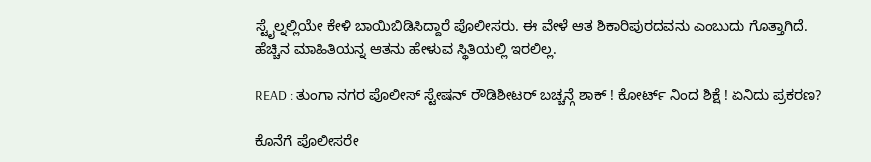ಸ್ಟೈಲ್ನಲ್ಲಿಯೇ ಕೇಳಿ ಬಾಯಿಬಿಡಿಸಿದ್ದಾರೆ ಪೊಲೀಸರು. ಈ ವೇಳೆ ಆತ ಶಿಕಾರಿಪುರದವನು ಎಂಬುದು ಗೊತ್ತಾಗಿದೆ. ಹೆಚ್ಚಿನ ಮಾಹಿತಿಯನ್ನ ಆತನು ಹೇಳುವ ಸ್ಥಿತಿಯಲ್ಲಿ ಇರಲಿಲ್ಲ.

READ : ತುಂಗಾ ನಗರ ಪೊಲೀಸ್ ಸ್ಟೇಷನ್ ರೌಡಿಶೀಟರ್ ಬಚ್ಚನ್ಗೆ ಶಾಕ್ ! ಕೋರ್ಟ್ ನಿಂದ ಶಿಕ್ಷೆ ! ಏನಿದು ಪ್ರಕರಣ?

ಕೊನೆಗೆ ಪೊಲೀಸರೇ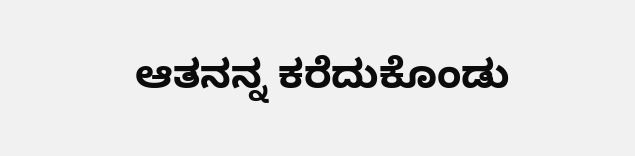ಆತನನ್ನ ಕರೆದುಕೊಂಡು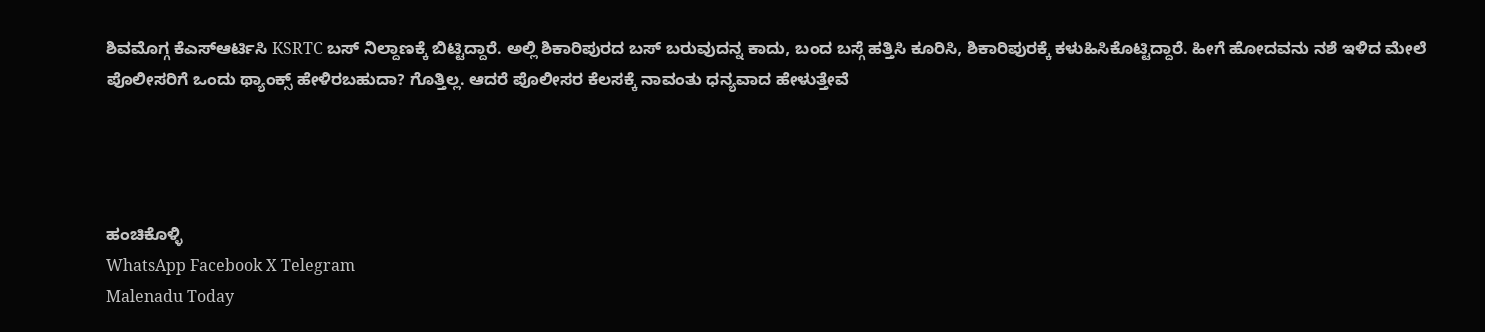ಶಿವಮೊಗ್ಗ ಕೆಎಸ್ಆರ್ಟಿಸಿ KSRTC ಬಸ್ ನಿಲ್ದಾಣಕ್ಕೆ ಬಿಟ್ಟಿದ್ದಾರೆ. ಅಲ್ಲಿ ಶಿಕಾರಿಪುರದ ಬಸ್ ಬರುವುದನ್ನ ಕಾದು, ಬಂದ ಬಸ್ಗೆ ಹತ್ತಿಸಿ ಕೂರಿಸಿ, ಶಿಕಾರಿಪುರಕ್ಕೆ ಕಳುಹಿಸಿಕೊಟ್ಟಿದ್ದಾರೆ. ಹೀಗೆ ಹೋದವನು ನಶೆ ಇಳಿದ ಮೇಲೆ ಪೊಲೀಸರಿಗೆ ಒಂದು ಥ್ಯಾಂಕ್ಸ್ ಹೇಳಿರಬಹುದಾ? ಗೊತ್ತಿಲ್ಲ. ಆದರೆ ಪೊಲೀಸರ ಕೆಲಸಕ್ಕೆ ನಾವಂತು ಧನ್ಯವಾದ ಹೇಳುತ್ತೇವೆ




ಹಂಚಿಕೊಳ್ಳಿ
WhatsApp Facebook X Telegram
Malenadu Today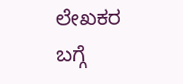ಲೇಖಕರ ಬಗ್ಗೆ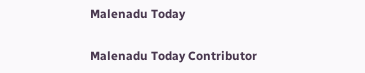Malenadu Today

Malenadu Today Contributor